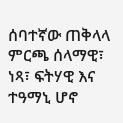ሰባተኛው ጠቅላላ ምርጫ ሰላማዊ፣ ነጻ፣ ፍትሃዊ እና ተዓማኒ ሆኖ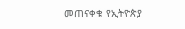መጠናቀቁ የኢትዮጵያ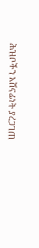ሕዝቦችን አሸናፊነት ያረጋገጠ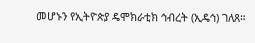መሆኑን የኢትዮጵያ ዴሞክራቲክ ኅብረት (ኢዴኅ) ገለጸ።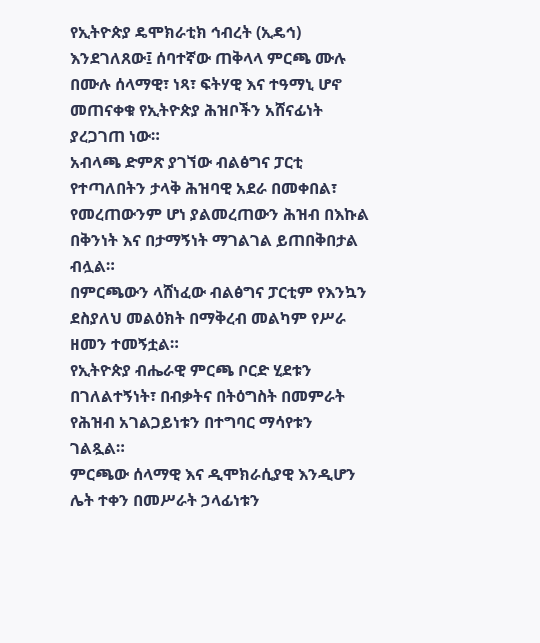የኢትዮጵያ ዴሞክራቲክ ኅብረት (ኢዴኅ) እንደገለጸው፤ ሰባተኛው ጠቅላላ ምርጫ ሙሉ በሙሉ ሰላማዊ፣ ነጻ፣ ፍትሃዊ እና ተዓማኒ ሆኖ መጠናቀቁ የኢትዮጵያ ሕዝቦችን አሸናፊነት ያረጋገጠ ነው።
አብላጫ ድምጽ ያገኘው ብልፅግና ፓርቲ የተጣለበትን ታላቅ ሕዝባዊ አደራ በመቀበል፣ የመረጠውንም ሆነ ያልመረጠውን ሕዝብ በእኩል በቅንነት እና በታማኝነት ማገልገል ይጠበቅበታል ብሏል።
በምርጫውን ላሸነፈው ብልፅግና ፓርቲም የእንኳን ደስያለህ መልዕክት በማቅረብ መልካም የሥራ ዘመን ተመኝቷል።
የኢትዮጵያ ብሔራዊ ምርጫ ቦርድ ሂደቱን በገለልተኝነት፣ በብቃትና በትዕግስት በመምራት የሕዝብ አገልጋይነቱን በተግባር ማሳየቱን ገልጿል።
ምርጫው ሰላማዊ እና ዲሞክራሲያዊ እንዲሆን ሌት ተቀን በመሥራት ኃላፊነቱን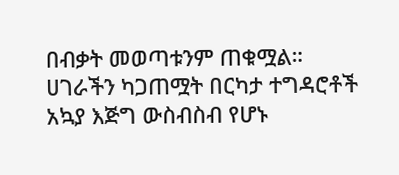በብቃት መወጣቱንም ጠቁሟል።
ሀገራችን ካጋጠሟት በርካታ ተግዳሮቶች አኳያ እጅግ ውስብስብ የሆኑ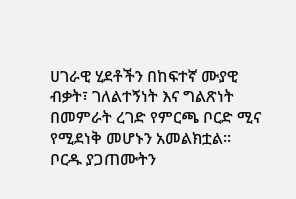ሀገራዊ ሂደቶችን በከፍተኛ ሙያዊ ብቃት፣ ገለልተኝነት እና ግልጽነት በመምራት ረገድ የምርጫ ቦርድ ሚና የሚደነቅ መሆኑን አመልክቷል።
ቦርዱ ያጋጠሙትን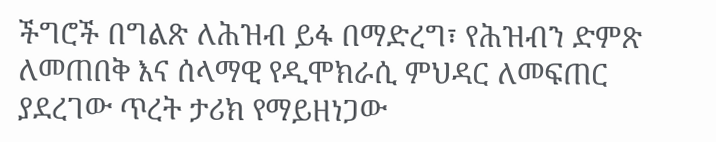ችግሮች በግልጽ ለሕዝብ ይፋ በማድረግ፣ የሕዝብን ድምጽ ለመጠበቅ እና ሰላማዊ የዲሞክራሲ ምህዳር ለመፍጠር ያደረገው ጥረት ታሪክ የማይዘነጋው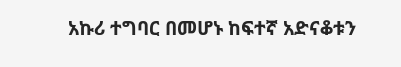አኩሪ ተግባር በመሆኑ ከፍተኛ አድናቆቱን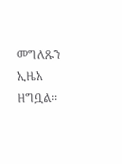መግለጹን ኢዜአ ዘግቧል።